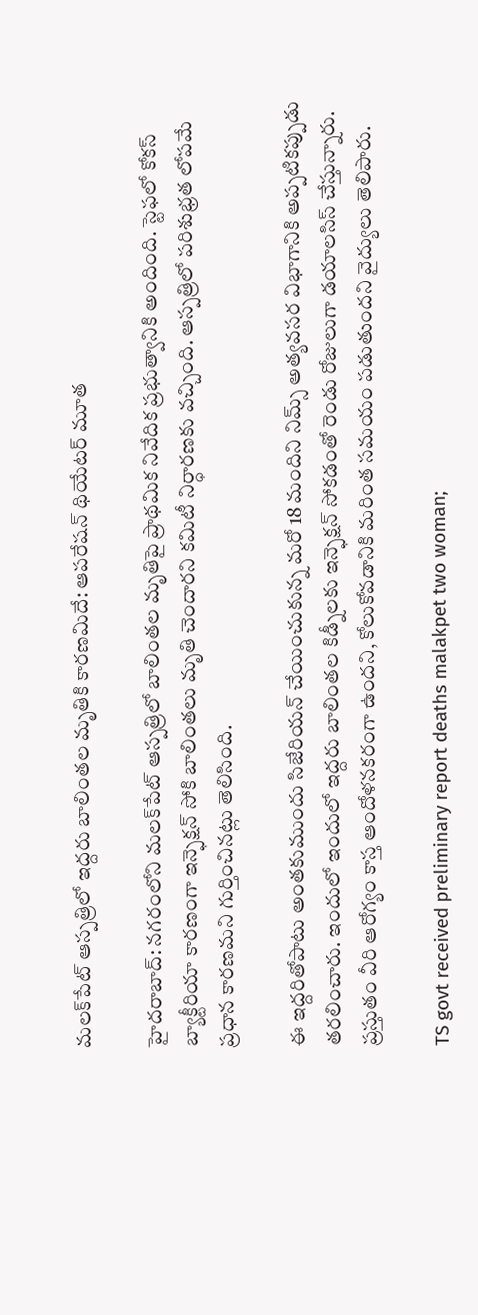మలక్‌పేట్‌ ఆస్పత్రిలో ఇద్దరు బాలింతల మృతికి కారణమిదే: ఆపరేషన్ థియేటర్ మూత

హైదరాబాద్: నగరంలోని మలక్‌పేట్ ఆస్పత్రిలో బాలింతల మృతిపై ప్రాథమిక నివేదిక ప్రభుత్వానికి అందింది. స్టెఫలో కోకస్ బ్యాక్టీరియా కారణంగా ఇన్ఫెక్షన్ సోకి బాలింతలు మృతి చెందారని కమిటీ నిర్ధారణకు వచ్చింది. ఆస్పత్రిలో పరిశుభ్రత లోపమే ప్రధాన కారణమని గుర్తించినట్లు తెలిసింది.

ఈ ఇద్దరితోపాటు అంతకుముందు సిజేరియన్ చేయించుకున్న మరో 18 మందిని నిమ్స్ అత్యవసర విభాగానికి అప్పటికప్పుడు తరలించారు. ఇందులో ఇందులో ఇద్దరు బాలింతల కిడ్నీలకు ఇన్ఫెక్షన్ సోకడంతో రెండు రోజులుగా డయాలసిస్ చేస్తున్నారు. ప్రస్తుతం వీరి ఆరోగ్యం కాస్త ఆందోళనకరంగా ఉందని, కోలుకోవడానికి మరింత సమయం పడుతుందని వైద్యులు తెలిపారు.

TS govt received preliminary report deaths malakpet two woman;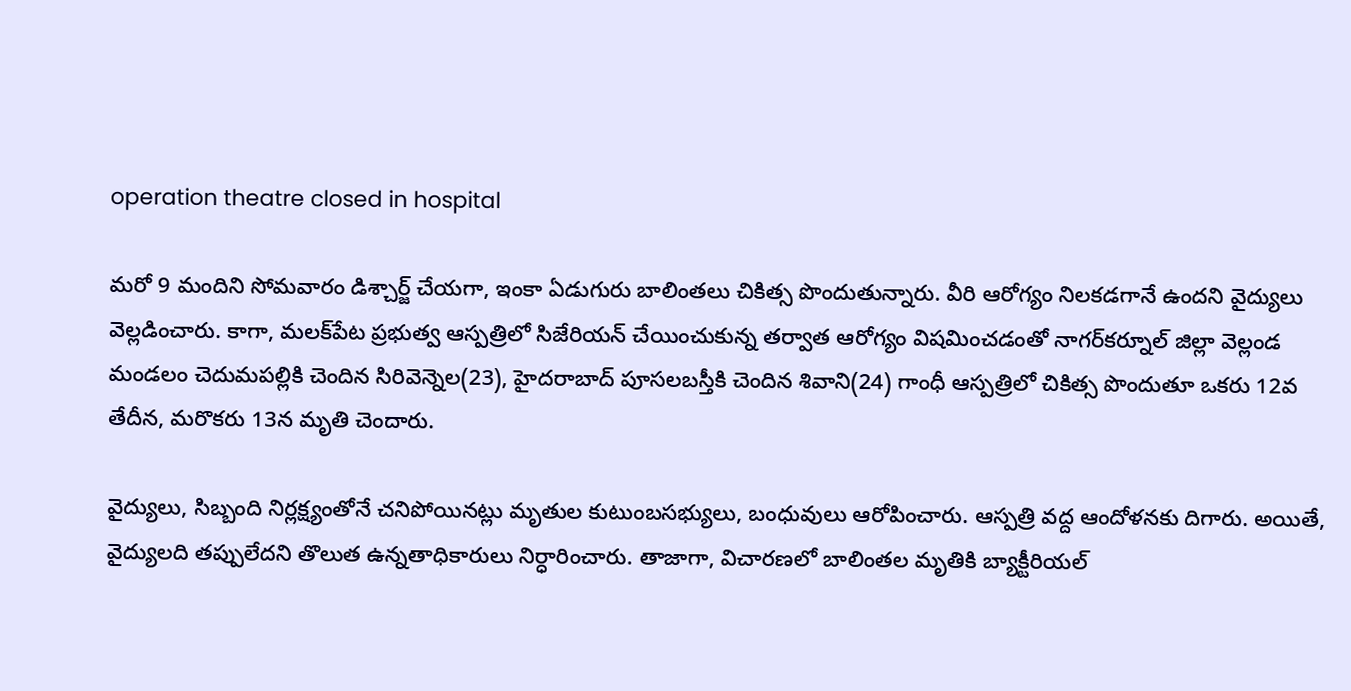operation theatre closed in hospital

మరో 9 మందిని సోమవారం డిశ్చార్జ్ చేయగా, ఇంకా ఏడుగురు బాలింతలు చికిత్స పొందుతున్నారు. వీరి ఆరోగ్యం నిలకడగానే ఉందని వైద్యులు వెల్లడించారు. కాగా, మలక్‌పేట ప్రభుత్వ ఆస్పత్రిలో సిజేరియన్ చేయించుకున్న తర్వాత ఆరోగ్యం విషమించడంతో నాగర్‌కర్నూల్ జిల్లా వెల్లండ మండలం చెదుమపల్లికి చెందిన సిరివెన్నెల(23), హైదరాబాద్ పూసలబస్తీకి చెందిన శివాని(24) గాంధీ ఆస్పత్రిలో చికిత్స పొందుతూ ఒకరు 12వ తేదీన, మరొకరు 13న మృతి చెందారు.

వైద్యులు, సిబ్బంది నిర్లక్ష్యంతోనే చనిపోయినట్లు మృతుల కుటుంబసభ్యులు, బంధువులు ఆరోపించారు. ఆస్పత్రి వద్ద ఆందోళనకు దిగారు. అయితే, వైద్యులది తప్పులేదని తొలుత ఉన్నతాధికారులు నిర్ధారించారు. తాజాగా, విచారణలో బాలింతల మృతికి బ్యాక్టీరియల్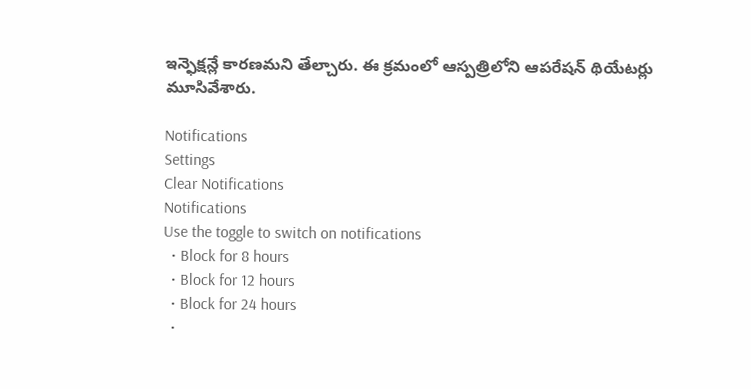ఇన్ఫెక్షన్లే కారణమని తేల్చారు. ఈ క్రమంలో ఆస్పత్రిలోని ఆపరేషన్ థియేటర్లు మూసివేశారు.

Notifications
Settings
Clear Notifications
Notifications
Use the toggle to switch on notifications
  • Block for 8 hours
  • Block for 12 hours
  • Block for 24 hours
  •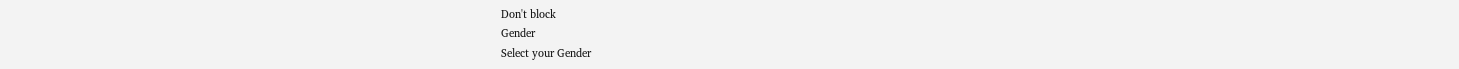Don't block
Gender
Select your Gender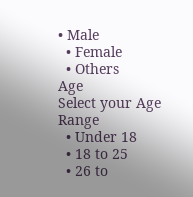• Male
  • Female
  • Others
Age
Select your Age Range
  • Under 18
  • 18 to 25
  • 26 to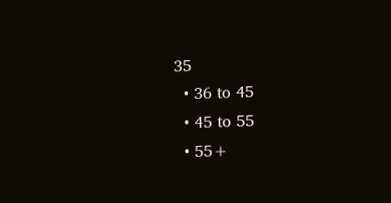35
  • 36 to 45
  • 45 to 55
  • 55+